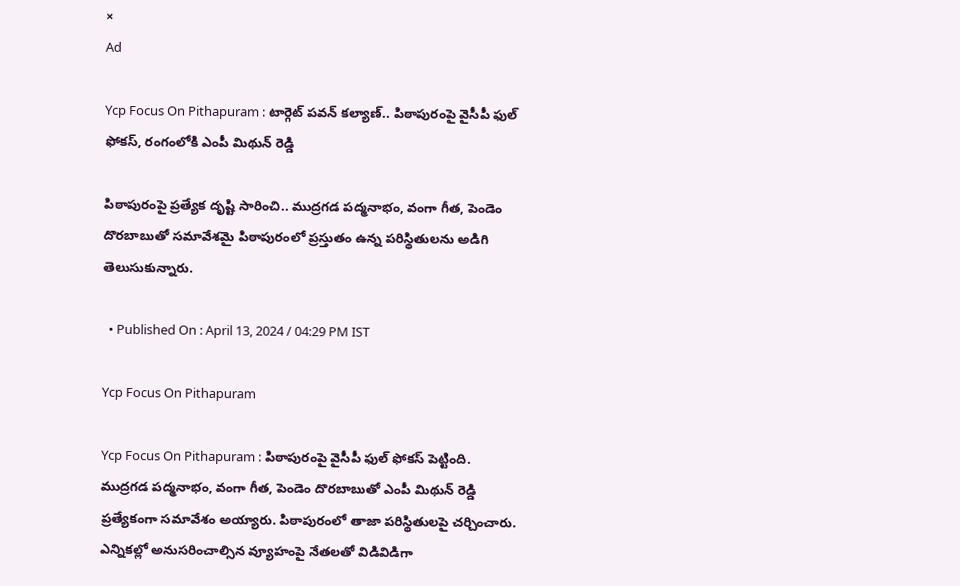×
Ad

Ycp Focus On Pithapuram : టార్గెట్ పవన్ కల్యాణ్.. పిఠాపురంపై వైసీపీ ఫుల్ ఫోకస్, రంగంలోకి ఎంపీ మిథున్ రెడ్డి

పిఠాపురంపై ప్రత్యేక దృష్టి సారించి.. ముద్రగడ పద్మనాభం, వంగా గీత, పెండెం దొరబాబుతో సమావేశమై పిఠాపురంలో ప్రస్తుతం ఉన్న పరిస్థితులను అడిగి తెలుసుకున్నారు.

  • Published On : April 13, 2024 / 04:29 PM IST

Ycp Focus On Pithapuram

Ycp Focus On Pithapuram : పిఠాపురంపై వైసీపీ ఫుల్ ఫోకస్ పెట్టింది. ముద్రగడ పద్మనాభం, వంగా గీత, పెండెం దొరబాబుతో ఎంపీ మిథున్ రెడ్డి ప్రత్యేకంగా సమావేశం అయ్యారు. పిఠాపురంలో తాజా పరిస్థితులపై చర్చించారు. ఎన్నికల్లో అనుసరించాల్సిన వ్యూహంపై నేతలతో విడివిడిగా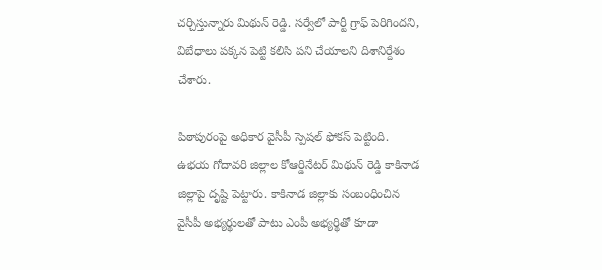చర్చిస్తున్నారు మిథున్ రెడ్డి. సర్వేలో పార్టీ గ్రాఫ్ పెరిగిందని, విబేధాలు పక్కన పెట్టి కలిసి పని చేయాలని దిశానిర్దేశం చేశారు.

పిఠాపురంపై అధికార వైసీపీ స్పెషల్ ఫోకస్ పెట్టింది. ఉభయ గోదావరి జిల్లాల కోఆర్డినేటర్ మిథున్ రెడ్డి కాకినాడ జిల్లాపై దృష్టి పెట్టారు. కాకినాడ జిల్లాకు సంబంధించిన వైసీపీ అభ్యర్థులతో పాటు ఎంపీ అభ్యర్థితో కూడా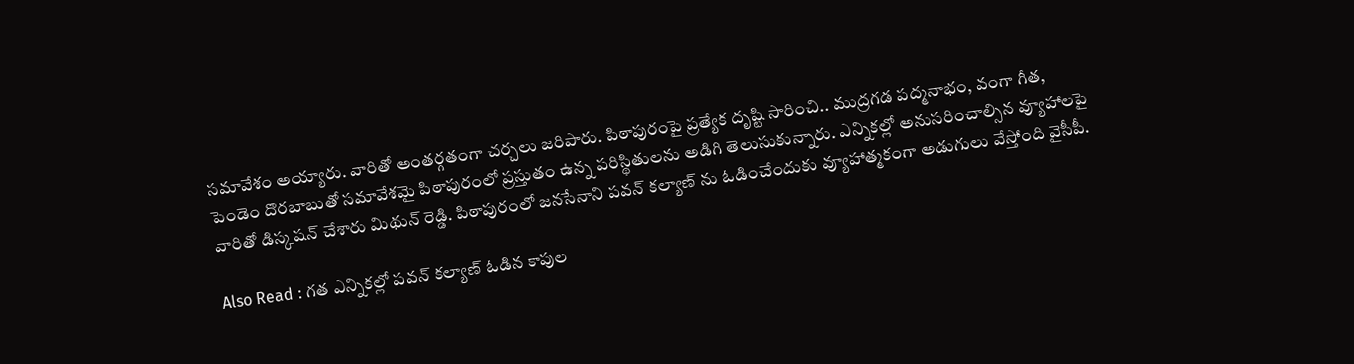సమావేశం అయ్యారు. వారితో అంతర్గతంగా చర్చలు జరిపారు. పిఠాపురంపై ప్రత్యేక దృష్టి సారించి.. ముద్రగడ పద్మనాభం, వంగా గీత, పెండెం దొరబాబుతో సమావేశమై పిఠాపురంలో ప్రస్తుతం ఉన్న పరిస్థితులను అడిగి తెలుసుకున్నారు. ఎన్నికల్లో అనుసరించాల్సిన వ్యూహాలపై వారితో డిస్కషన్ చేశారు మిథున్ రెడ్డి. పిఠాపురంలో జనసేనాని పవన్ కల్యాణ్ ను ఓడించేందుకు వ్యూహాత్మకంగా అడుగులు వేస్తోంది వైసీపీ.

Also Read : గత ఎన్నికల్లో పవన్ కల్యాణ్‌ ఓడిన కాపుల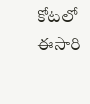కోటలో ఈసారి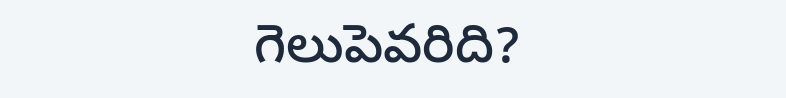గెలుపెవరిది?